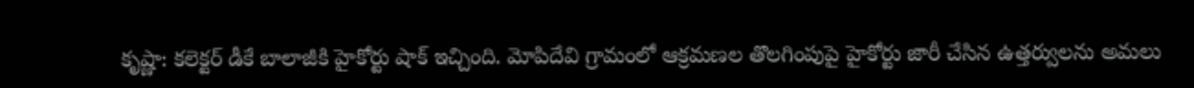కృష్ణా: కలెక్టర్ డీకే బాలాజీకి హైకోర్టు షాక్ ఇచ్చింది. మోపిదేవి గ్రామంలో ఆక్రమణల తొలగింపుపై హైకోర్టు జారీ చేసిన ఉత్తర్వులను అమలు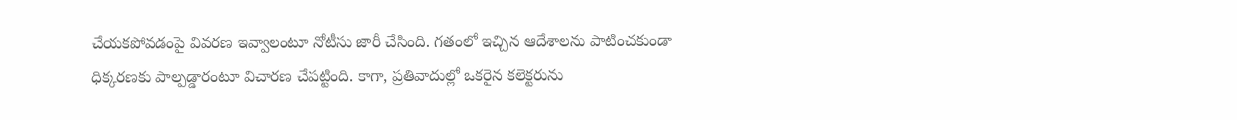చేయకపోవడంపై వివరణ ఇవ్వాలంటూ నోటీసు జారీ చేసింది. గతంలో ఇచ్చిన ఆదేశాలను పాటించకుండా ధిక్కరణకు పాల్పడ్డారంటూ విచారణ చేపట్టింది. కాగా, ప్రతివాదుల్లో ఒకరైన కలెక్టరును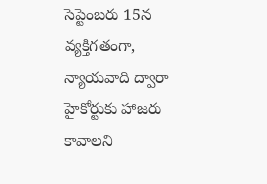సెప్టెంబరు 15న వ్యక్తిగతంగా, న్యాయవాది ద్వారా హైకోర్టుకు హాజరు కావాలని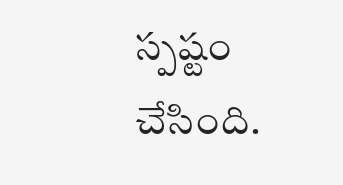స్పష్టం చేసింది.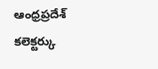ఆంధ్రప్రదేశ్
కలెక్టర్కు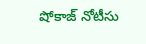షోకాజ్ నోటీసు